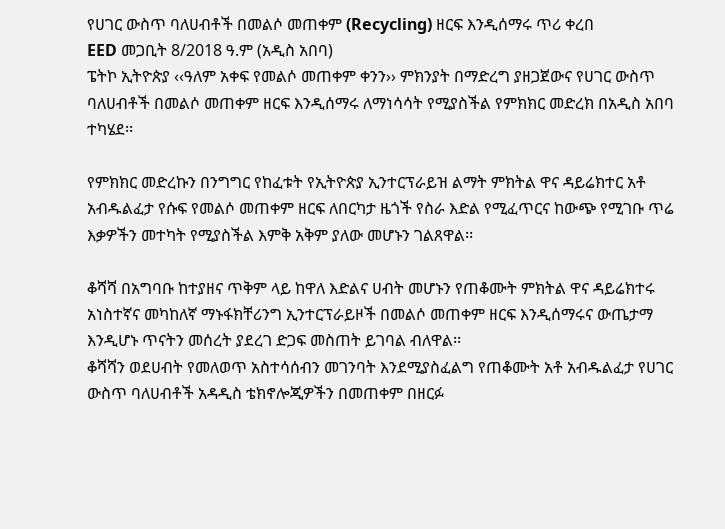የሀገር ውስጥ ባለሀብቶች በመልሶ መጠቀም (Recycling) ዘርፍ እንዲሰማሩ ጥሪ ቀረበ
EED መጋቢት 8/2018 ዓ.ም (አዲስ አበባ)
ፔትኮ ኢትዮጵያ ‹‹ዓለም አቀፍ የመልሶ መጠቀም ቀንን›› ምክንያት በማድረግ ያዘጋጀውና የሀገር ውስጥ ባለሀብቶች በመልሶ መጠቀም ዘርፍ እንዲሰማሩ ለማነሳሳት የሚያስችል የምክክር መድረክ በአዲስ አበባ ተካሄደ፡፡

የምክክር መድረኩን በንግግር የከፈቱት የኢትዮጵያ ኢንተርፕራይዝ ልማት ምክትል ዋና ዳይሬክተር አቶ አብዱልፈታ የሱፍ የመልሶ መጠቀም ዘርፍ ለበርካታ ዜጎች የስራ እድል የሚፈጥርና ከውጭ የሚገቡ ጥሬ እቃዎችን መተካት የሚያስችል እምቅ አቅም ያለው መሆኑን ገልጸዋል፡፡

ቆሻሻ በአግባቡ ከተያዘና ጥቅም ላይ ከዋለ እድልና ሀብት መሆኑን የጠቆሙት ምክትል ዋና ዳይሬክተሩ አነስተኛና መካከለኛ ማኑፋክቸሪንግ ኢንተርፕራይዞች በመልሶ መጠቀም ዘርፍ እንዲሰማሩና ውጤታማ እንዲሆኑ ጥናትን መሰረት ያደረገ ድጋፍ መስጠት ይገባል ብለዋል፡፡
ቆሻሻን ወደሀብት የመለወጥ አስተሳሰብን መገንባት እንደሚያስፈልግ የጠቆሙት አቶ አብዱልፈታ የሀገር ውስጥ ባለሀብቶች አዳዲስ ቴክኖሎጂዎችን በመጠቀም በዘርፉ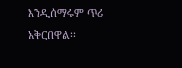እንዲሰማሩም ጥሪ አቅርበዋል፡፡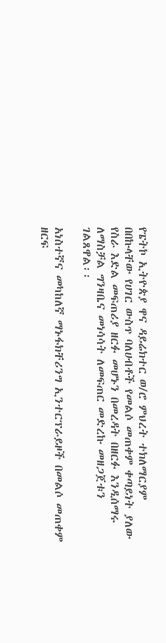የፔትኮ ኢትዮጵያ ዋና ዳይሬክተር ወ/ሮ ምህረት ተክለማርያም በበኩላቸው የሀገር ውስጥ ባለሀብቶች የመልሶ መጠቀም ቀጣይነት ያለው የስራ እድል መፍጠሪያ ዘርፉ መሆኑን በመረዳት በዘርፉ እንዲሰማሩ ለማስቻል ግንዛቤና መነሳሳት ለመፍጠር መድረኩ መዘጋጀቱን ገልጸዋል፡፡

አነስተኛና መካከለኛ ማኑፋክቸሪንግ ኢንተርፕራይዞች በመልሶ መጠቀም ዘርፍ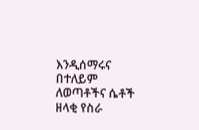እንዲሰማሩና በተለይም ለወጣቶችና ሴቶች ዘላቂ የስራ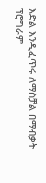እድል እንዲፈጥሩ ለማስቻል በማብቃት ፕሮግራም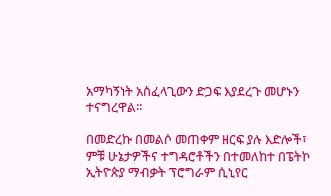አማካኝነት አስፈላጊውን ድጋፍ እያደረጉ መሆኑን ተናግረዋል፡፡

በመድረኩ በመልሶ መጠቀም ዘርፍ ያሉ እድሎች፣ ምቹ ሁኔታዎችና ተግዳሮቶችን በተመለከተ በፔትኮ ኢትዮጵያ ማብቃት ፕሮግራም ሲኒየር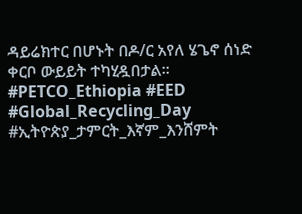ዳይሬክተር በሆኑት በዶ/ር አየለ ሄጌኖ ሰነድ ቀርቦ ውይይት ተካሂዷበታል፡፡
#PETCO_Ethiopia #EED #Global_Recycling_Day
#ኢትዮጵያ_ታምርት_እኛም_እንሸምት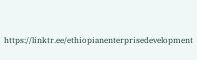https://linktr.ee/ethiopianenterprisedevelopment